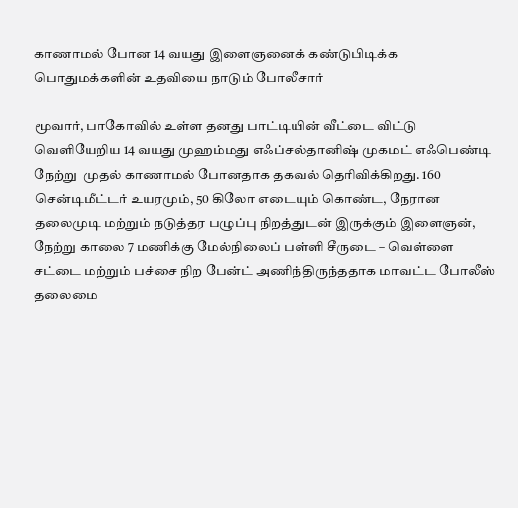காணாமல் போன 14 வயது இளைஞனைக் கண்டுபிடிக்க பொதுமக்களின் உதவியை நாடும் போலீசார்

மூவார், பாகோவில் உள்ள தனது பாட்டியின் வீட்டை விட்டு வெளியேறிய 14 வயது முஹம்மது எஃப்சல்தானிஷ் முகமட் எஃபெண்டி நேற்று  முதல் காணாமல் போனதாக தகவல் தெரிவிக்கிறது. 160 சென்டிமீட்டர் உயரமும், 50 கிலோ எடையும் கொண்ட, நேரான தலைமுடி மற்றும் நடுத்தர பழுப்பு நிறத்துடன் இருக்கும் இளைஞன், நேற்று காலை 7 மணிக்கு மேல்நிலைப் பள்ளி சீருடை – வெள்ளை சட்டை மற்றும் பச்சை நிற பேன்ட் அணிந்திருந்ததாக மாவட்ட போலீஸ் தலைமை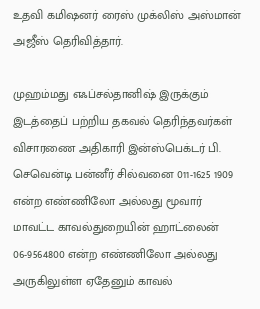உதவி கமிஷனர் ரைஸ் முக்லிஸ் அஸ்மான் அஜீஸ் தெரிவித்தார்.

முஹம்மது எஃப்சல்தானிஷ் இருக்கும் இடத்தைப் பற்றிய தகவல் தெரிந்தவர்கள் விசாரணை அதிகாரி இன்ஸ்பெக்டர் பி. செவென்டி பன்னீர் சில்வனை 011-1625 1909 என்ற எண்ணிலோ அல்லது மூவார் மாவட்ட காவல்துறையின் ஹாட்லைன் 06-9564800 என்ற எண்ணிலோ அல்லது அருகிலுள்ள ஏதேனும் காவல்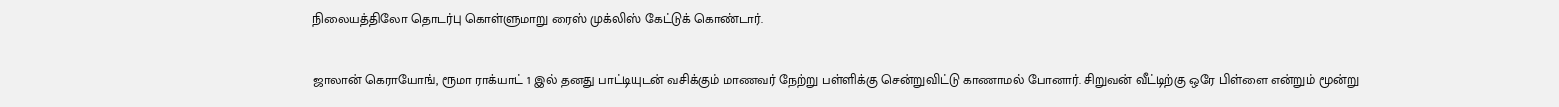நிலையத்திலோ தொடர்பு கொள்ளுமாறு ரைஸ் முக்லிஸ் கேட்டுக் கொண்டார்.

ஜாலான் கெராயோங், ரூமா ராக்யாட் 1 இல் தனது பாட்டியுடன் வசிக்கும் மாணவர் நேற்று பள்ளிக்கு சென்றுவிட்டு காணாமல் போனார். சிறுவன் வீட்டிற்கு ஒரே பிள்ளை என்றும் மூன்று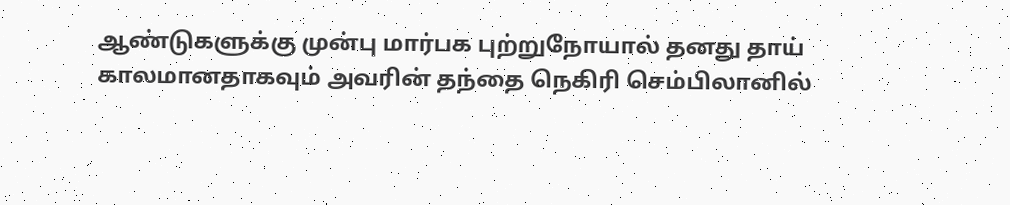ஆண்டுகளுக்கு முன்பு மார்பக புற்றுநோயால் தனது தாய் காலமானதாகவும் அவரின் தந்தை நெகிரி செம்பிலானில்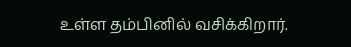உள்ள தம்பினில் வசிக்கிறார்.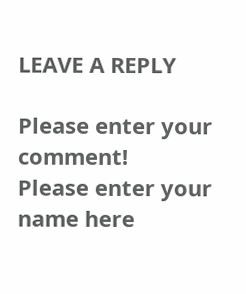LEAVE A REPLY

Please enter your comment!
Please enter your name here